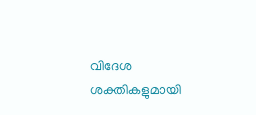വിദേശ ശക്തികളുമായി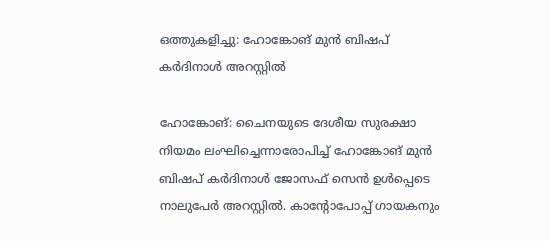ഒത്തുകളിച്ചു: ഹോങ്കോങ് മുന്‍ ബിഷപ് കര്‍ദിനാള്‍ അറസ്റ്റില്‍

ഹോങ്കോങ്: ചൈനയുടെ ദേശീയ സുരക്ഷാ നിയമം ലംഘിച്ചെന്നാരോപിച്ച് ഹോങ്കോങ് മുന്‍ ബിഷപ് കര്‍ദിനാള്‍ ജോസഫ് സെന്‍ ഉള്‍പ്പെടെ നാലുപേര്‍ അറസ്റ്റില്‍. കാന്റോപോപ്പ് ഗായകനും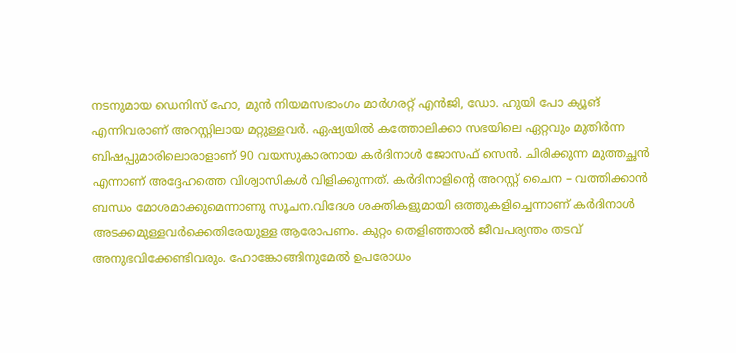നടനുമായ ഡെനിസ് ഹോ, മുന്‍ നിയമസഭാംഗം മാര്‍ഗരറ്റ് എന്‍ജി, ഡോ. ഹുയി പോ ക്യൂങ് എന്നിവരാണ് അറസ്റ്റിലായ മറ്റുള്ളവര്‍. ഏഷ്യയില്‍ കത്തോലിക്കാ സഭയിലെ ഏറ്റവും മുതിര്‍ന്ന ബിഷപ്പുമാരിലൊരാളാണ് 90 വയസുകാരനായ കര്‍ദിനാള്‍ ജോസഫ് സെന്‍. ചിരിക്കുന്ന മുത്തച്ഛന്‍ എന്നാണ് അദ്ദേഹത്തെ വിശ്വാസികള്‍ വിളിക്കുന്നത്. കര്‍ദിനാളിന്റെ അറസ്റ്റ് ചൈന – വത്തിക്കാന്‍ ബന്ധം മോശമാക്കുമെന്നാണു സൂചന.വിദേശ ശക്തികളുമായി ഒത്തുകളിച്ചെന്നാണ് കര്‍ദിനാള്‍ അടക്കമുള്ളവര്‍ക്കെതിരേയുള്ള ആരോപണം. കുറ്റം തെളിഞ്ഞാല്‍ ജീവപര്യന്തം തടവ് അനുഭവിക്കേണ്ടിവരും. ഹോങ്കോങ്ങിനുമേല്‍ ഉപരോധം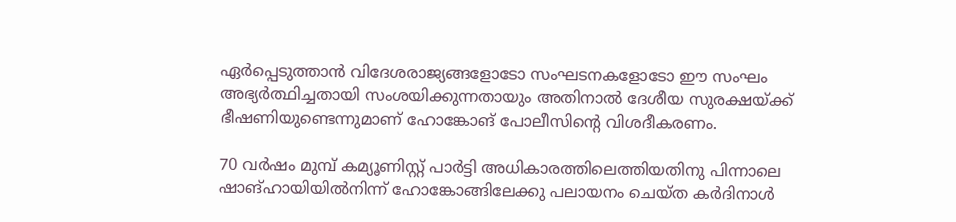ഏര്‍പ്പെടുത്താന്‍ വിദേശരാജ്യങ്ങളോടോ സംഘടനകളോടോ ഈ സംഘം അഭ്യര്‍ത്ഥിച്ചതായി സംശയിക്കുന്നതായും അതിനാല്‍ ദേശീയ സുരക്ഷയ്ക്ക് ഭീഷണിയുണ്ടെന്നുമാണ് ഹോങ്കോങ് പോലീസിന്റെ വിശദീകരണം.

70 വര്‍ഷം മുമ്പ് കമ്യൂണിസ്റ്റ് പാര്‍ട്ടി അധികാരത്തിലെത്തിയതിനു പിന്നാലെ ഷാങ്ഹായിയില്‍നിന്ന് ഹോങ്കോങ്ങിലേക്കു പലായനം ചെയ്ത കര്‍ദിനാള്‍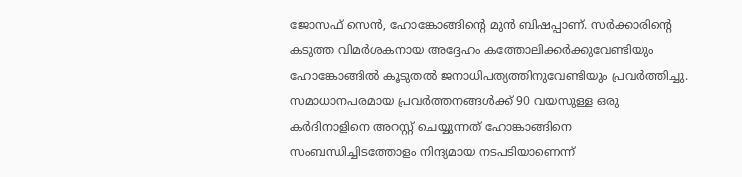ജോസഫ് സെന്‍, ഹോങ്കോങ്ങിന്റെ മുന്‍ ബിഷപ്പാണ്. സര്‍ക്കാരിന്റെ കടുത്ത വിമര്‍ശകനായ അദ്ദേഹം കത്തോലിക്കര്‍ക്കുവേണ്ടിയും ഹോങ്കോങ്ങില്‍ കൂടുതല്‍ ജനാധിപത്യത്തിനുവേണ്ടിയും പ്രവര്‍ത്തിച്ചു.
സമാധാനപരമായ പ്രവര്‍ത്തനങ്ങള്‍ക്ക് 90 വയസുള്ള ഒരു കര്‍ദിനാളിനെ അറസ്റ്റ് ചെയ്യുന്നത് ഹോങ്കാങ്ങിനെ സംബന്ധിച്ചിടത്തോളം നിന്ദ്യമായ നടപടിയാണെന്ന്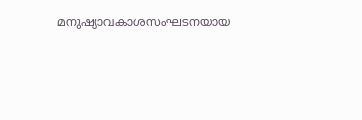മനുഷ്യാവകാശസംഘടനയായ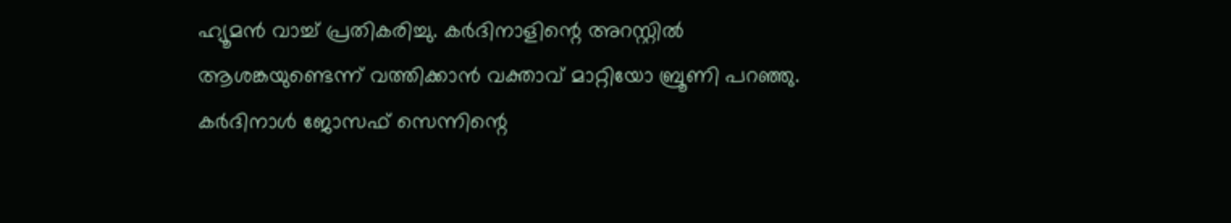ഹ്യൂമന്‍ വാച്ച് പ്രതികരിച്ചു. കര്‍ദിനാളിന്റെ അറസ്റ്റില്‍ ആശങ്കയുണ്ടെന്ന് വത്തിക്കാന്‍ വക്താവ് മാറ്റിയോ ബ്രൂണി പറഞ്ഞു. കര്‍ദിനാള്‍ ജോസഫ് സെന്നിന്റെ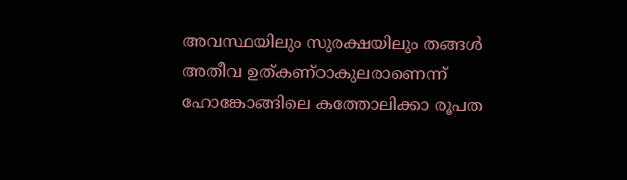അവസ്ഥയിലും സുരക്ഷയിലും തങ്ങള്‍ അതീവ ഉത്കണ്ഠാകുലരാണെന്ന് ഹോങ്കോങ്ങിലെ കത്തോലിക്കാ രൂപത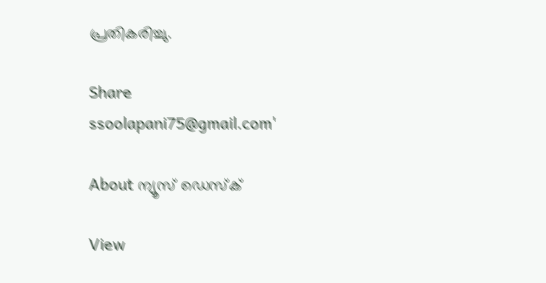പ്രതികരിച്ചു.

Share
ssoolapani75@gmail.com'

About ന്യൂസ് ഡെസ്ക്

View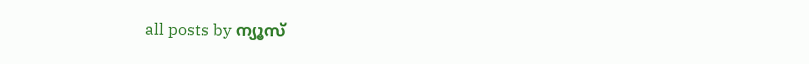all posts by ന്യൂസ്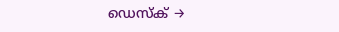ഡെസ്ക് →